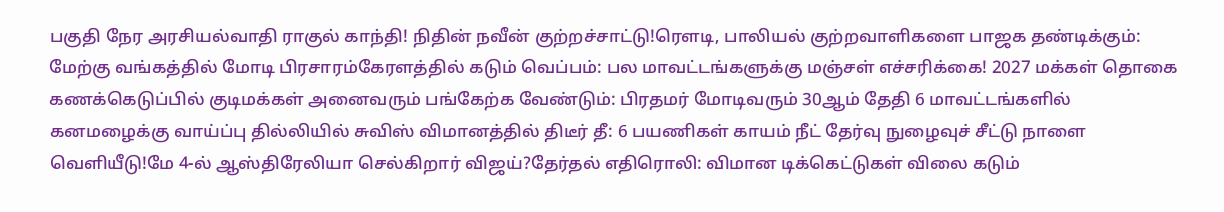பகுதி நேர அரசியல்வாதி ராகுல் காந்தி! நிதின் நவீன் குற்றச்சாட்டு!ரெளடி, பாலியல் குற்றவாளிகளை பாஜக தண்டிக்கும்: மேற்கு வங்கத்தில் மோடி பிரசாரம்கேரளத்தில் கடும் வெப்பம்: பல மாவட்டங்களுக்கு மஞ்சள் எச்சரிக்கை! 2027 மக்கள் தொகை கணக்கெடுப்பில் குடிமக்கள் அனைவரும் பங்கேற்க வேண்டும்: பிரதமர் மோடிவரும் 30ஆம் தேதி 6 மாவட்டங்களில் கனமழைக்கு வாய்ப்பு தில்லியில் சுவிஸ் விமானத்தில் திடீர் தீ: 6 பயணிகள் காயம் நீட் தேர்வு நுழைவுச் சீட்டு நாளை வெளியீடு!மே 4-ல் ஆஸ்திரேலியா செல்கிறார் விஜய்?தேர்தல் எதிரொலி: விமான டிக்கெட்டுகள் விலை கடும்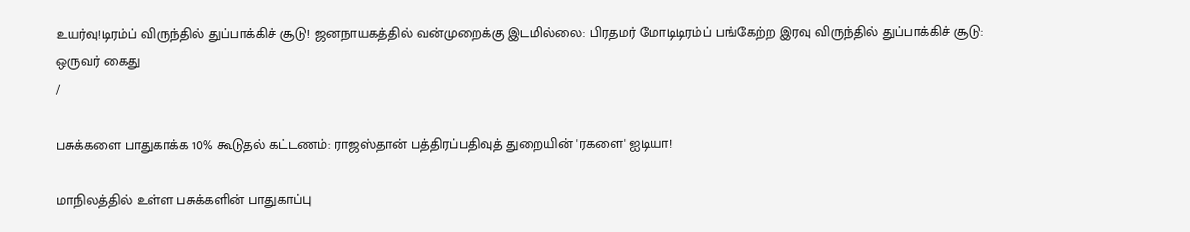உயர்வு!டிரம்ப் விருந்தில் துப்பாக்கிச் சூடு! ஜனநாயகத்தில் வன்முறைக்கு இடமில்லை: பிரதமர் மோடிடிரம்ப் பங்கேற்ற இரவு விருந்தில் துப்பாக்கிச் சூடு: ஒருவர் கைது
/

பசுக்களை பாதுகாக்க 10% கூடுதல் கட்டணம்: ராஜஸ்தான் பத்திரப்பதிவுத் துறையின் 'ரகளை' ஐடியா!

மாநிலத்தில் உள்ள பசுக்களின் பாதுகாப்பு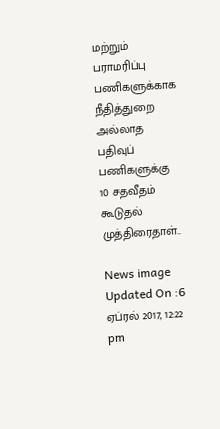மற்றும் பராமரிப்பு பணிகளுக்காக நீதித்துறை அல்லாத பதிவுப்  பணிகளுக்கு 10 சதவீதம் கூடுதல் முத்திரைதாள்..

News image
Updated On :6 ஏப்ரல் 2017, 12:22 pm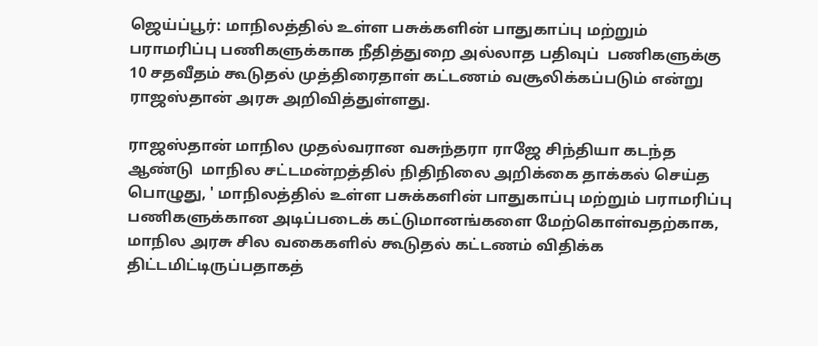ஜெய்ப்பூர்: மாநிலத்தில் உள்ள பசுக்களின் பாதுகாப்பு மற்றும் பராமரிப்பு பணிகளுக்காக நீதித்துறை அல்லாத பதிவுப்  பணிகளுக்கு 10 சதவீதம் கூடுதல் முத்திரைதாள் கட்டணம் வசூலிக்கப்படும் என்று ராஜஸ்தான் அரசு அறிவித்துள்ளது.

ராஜஸ்தான் மாநில முதல்வரான வசுந்தரா ராஜே சிந்தியா கடந்த ஆண்டு  மாநில சட்டமன்றத்தில் நிதிநிலை அறிக்கை தாக்கல் செய்த பொழுது, ' மாநிலத்தில் உள்ள பசுக்களின் பாதுகாப்பு மற்றும் பராமரிப்பு பணிகளுக்கான அடிப்படைக் கட்டுமானங்களை மேற்கொள்வதற்காக, மாநில அரசு சில வகைகளில் கூடுதல் கட்டணம் விதிக்க திட்டமிட்டிருப்பதாகத்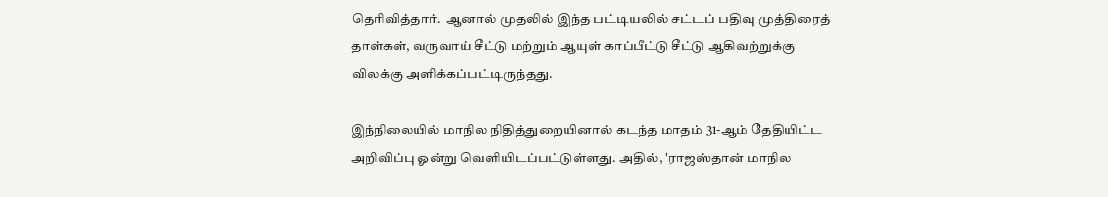தெரிவித்தார்.  ஆனால் முதலில் இந்த பட்டியலில் சட்டப் பதிவு முத்திரைத் தாள்கள், வருவாய் சீட்டு மற்றும் ஆயுள் காப்பீட்டு சீட்டு ஆகிவற்றுக்கு விலக்கு அளிக்கப்பட்டிருந்தது.

இந்நிலையில் மாநில நிதித்துறையினால் கடந்த மாதம் 31-ஆம் தேதியிட்ட அறிவிப்பு ஓன்று வெளியிடப்பட்டுள்ளது. அதில், 'ராஜஸ்தான் மாநில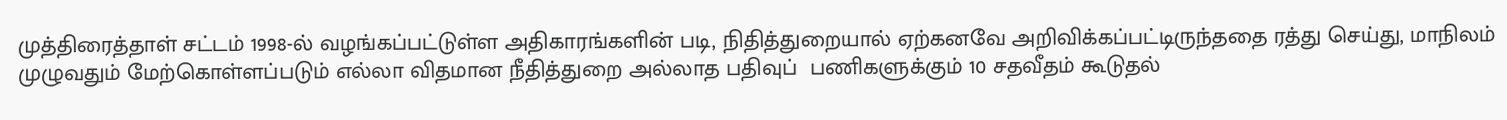முத்திரைத்தாள் சட்டம் 1998-ல் வழங்கப்பட்டுள்ள அதிகாரங்களின் படி, நிதித்துறையால் ஏற்கனவே அறிவிக்கப்பட்டிருந்ததை ரத்து செய்து, மாநிலம் முழுவதும் மேற்கொள்ளப்படும் எல்லா விதமான நீதித்துறை அல்லாத பதிவுப்  பணிகளுக்கும் 10 சதவீதம் கூடுதல்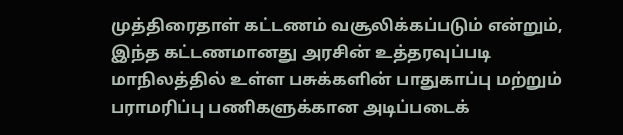முத்திரைதாள் கட்டணம் வசூலிக்கப்படும் என்றும், இந்த கட்டணமானது அரசின் உத்தரவுப்படி மாநிலத்தில் உள்ள பசுக்களின் பாதுகாப்பு மற்றும் பராமரிப்பு பணிகளுக்கான அடிப்படைக்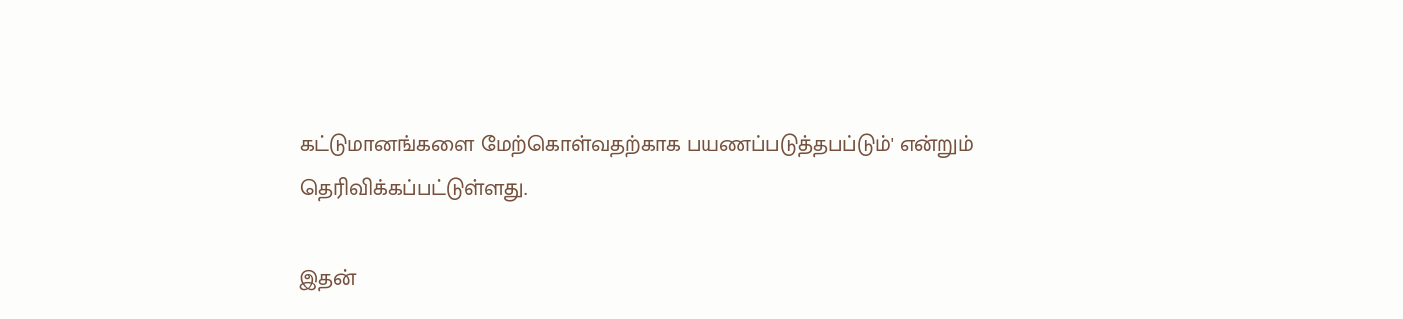கட்டுமானங்களை மேற்கொள்வதற்காக பயணப்படுத்தபப்டும்' என்றும் தெரிவிக்கப்பட்டுள்ளது.

இதன்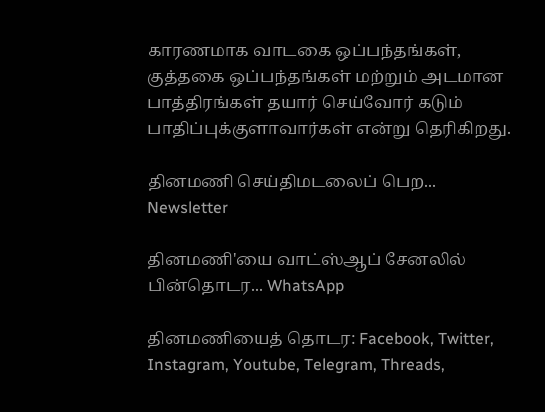காரணமாக வாடகை ஒப்பந்தங்கள், குத்தகை ஒப்பந்தங்கள் மற்றும் அடமான பாத்திரங்கள் தயார் செய்வோர் கடும் பாதிப்புக்குளாவார்கள் என்று தெரிகிறது.

தினமணி செய்திமடலைப் பெற... Newsletter

தினமணி'யை வாட்ஸ்ஆப் சேனலில் பின்தொடர... WhatsApp

தினமணியைத் தொடர: Facebook, Twitter, Instagram, Youtube, Telegram, Threads,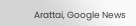Arattai, Google News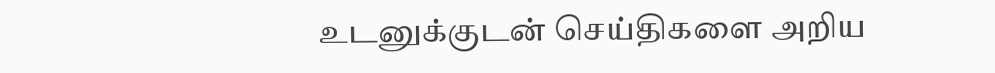உடனுக்குடன் செய்திகளை அறிய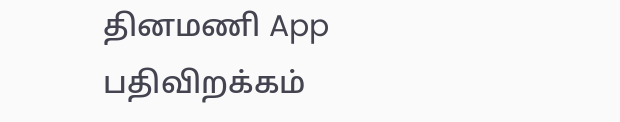தினமணி App பதிவிறக்கம்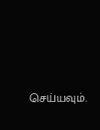செய்யவும்.